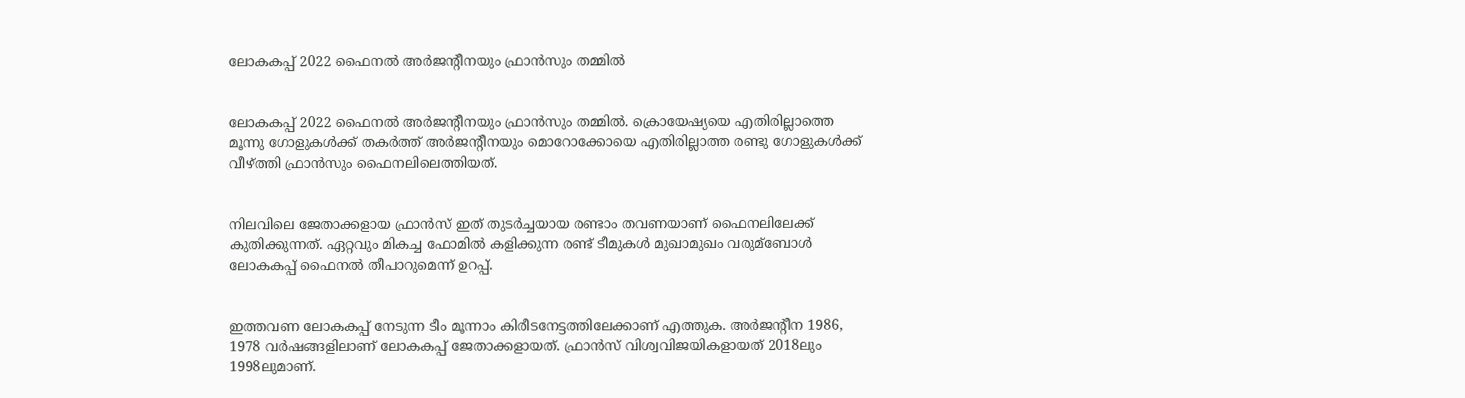ലോകകപ്പ് 2022 ഫൈനല്‍ അര്‍ജന്‍റീനയും ഫ്രാന്‍സും തമ്മില്‍


ലോകകപ്പ് 2022 ഫൈനല്‍ അര്‍ജന്‍റീനയും ഫ്രാന്‍സും തമ്മില്‍. ക്രൊയേഷ്യയെ എതിരില്ലാത്തെ മൂന്നു ഗോളുകള്‍ക്ക് തകര്‍ത്ത് അര്‍ജന്‍റീനയും മൊറോക്കോയെ എതിരില്ലാത്ത രണ്ടു ഗോളുകള്‍ക്ക് വീഴ്ത്തി ഫ്രാന്‍സും ഫൈനലിലെത്തിയത്.


നിലവിലെ ജേതാക്കളായ ഫ്രാന്‍സ് ഇത് തുടര്‍ച്ചയായ രണ്ടാം തവണയാണ് ഫൈനലിലേക്ക് കുതിക്കുന്നത്. ഏറ്റവും മികച്ച ഫോമില്‍ കളിക്കുന്ന രണ്ട് ടീമുകള്‍ മുഖാമുഖം വരുമ്ബോള്‍ ലോകകപ്പ് ഫൈനല്‍ തീപാറുമെന്ന് ഉറപ്പ്.


ഇത്തവണ ലോകകപ്പ് നേടുന്ന ടീം മൂന്നാം കിരീടനേട്ടത്തിലേക്കാണ് എത്തുക. അര്‍ജന്‍റീന 1986, 1978 വര്‍ഷങ്ങളിലാണ് ലോകകപ്പ് ജേതാക്കളായത്. ഫ്രാന്‍സ് വിശ്വവിജയികളായത് 2018ലും 1998ലുമാണ്.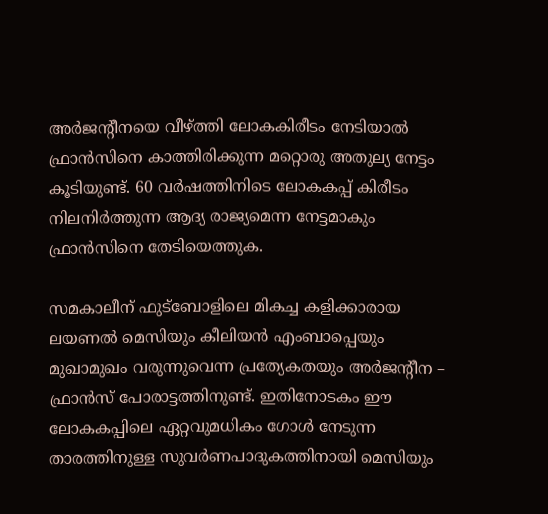അര്‍ജന്‍റീനയെ വീഴ്ത്തി ലോകകിരീടം നേടിയാല്‍ ഫ്രാന്‍സിനെ കാത്തിരിക്കുന്ന മറ്റൊരു അതുല്യ നേട്ടം കൂടിയുണ്ട്. 60 വര്‍ഷത്തിനിടെ ലോകകപ്പ് കിരീടം നിലനിര്‍ത്തുന്ന ആദ്യ രാജ്യമെന്ന നേട്ടമാകും ഫ്രാന്‍സിനെ തേടിയെത്തുക.

സമകാലീന് ഫുട്ബോളിലെ മികച്ച കളിക്കാരായ ലയണല്‍ മെസിയും കീലിയന്‍ എംബാപ്പെയും മുഖാമുഖം വരുന്നുവെന്ന പ്രത്യേകതയും അര്‍ജന്‍റീന – ഫ്രാന്‍സ് പോരാട്ടത്തിനുണ്ട്. ഇതിനോടകം ഈ ലോകകപ്പിലെ ഏറ്റവുമധികം ഗോള്‍ നേടുന്ന താരത്തിനുള്ള സുവര്‍ണപാദുകത്തിനായി മെസിയും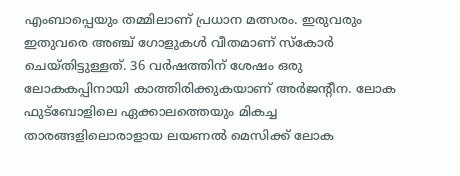എംബാപ്പെയും തമ്മിലാണ് പ്രധാന മത്സരം. ഇരുവരും ഇതുവരെ അഞ്ച് ഗോളുകള്‍ വീതമാണ് സ്കോര്‍ ചെയ്തിട്ടുള്ളത്. 36 വര്‍ഷത്തിന് ശേഷം ഒരു ലോകകപ്പിനായി കാത്തിരിക്കുകയാണ് അര്‍ജന്‍റീന. ലോക ഫുട്ബോളിലെ ഏക്കാലത്തെയും മികച്ച താരങ്ങളിലൊരാളായ ലയണല്‍ മെസിക്ക് ലോക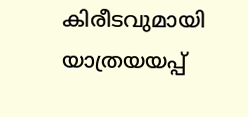കിരീടവുമായി യാത്രയയപ്പ്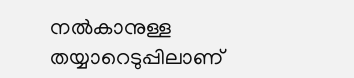നല്‍കാനുള്ള തയ്യാറെടുപ്പിലാണ്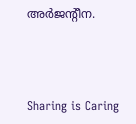അര്‍ജന്‍റീന.



Sharing is Caring